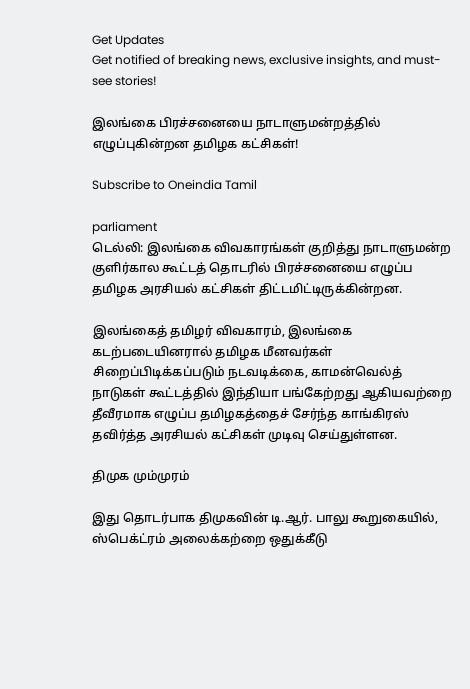Get Updates
Get notified of breaking news, exclusive insights, and must-see stories!

இலங்கை பிரச்சனையை நாடாளுமன்றத்தில் எழுப்புகின்றன தமிழக கட்சிகள்!

Subscribe to Oneindia Tamil

parliament
டெல்லி: இலங்கை விவகாரங்கள் குறித்து நாடாளுமன்ற குளிர்கால கூட்டத் தொடரில் பிரச்சனையை எழுப்ப தமிழக அரசியல் கட்சிகள் திட்டமிட்டிருக்கின்றன.

இலங்கைத் தமிழர் விவகாரம், இலங்கை கடற்படையினரால் தமிழக மீனவர்கள் சிறைப்பிடிக்கப்படும் நடவடிக்கை, காமன்வெல்த் நாடுகள் கூட்டத்தில் இந்தியா பங்கேற்றது ஆகியவற்றை தீவீரமாக எழுப்ப தமிழகத்தைச் சேர்ந்த காங்கிரஸ் தவிர்த்த அரசியல் கட்சிகள் முடிவு செய்துள்ளன.

திமுக மும்முரம்

இது தொடர்பாக திமுகவின் டி.ஆர். பாலு கூறுகையில், ஸ்பெக்ட்ரம் அலைக்கற்றை ஒதுக்கீடு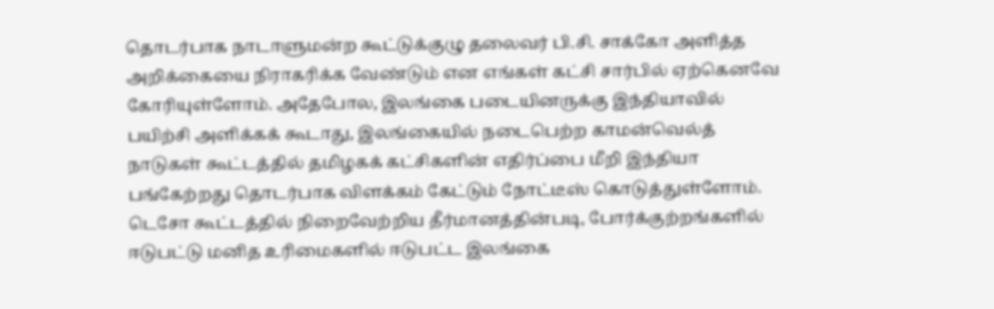தொடர்பாக நாடாளுமன்ற கூட்டுக்குழு தலைவர் பி.சி. சாக்கோ அளித்த அறிக்கையை நிராகரிக்க வேண்டும் என எங்கள் கட்சி சார்பில் ஏற்கெனவே கோரியுள்ளோம். அதேபோல, இலங்கை படையினருக்கு இந்தியாவில் பயிற்சி அளிக்கக் கூடாது, இலங்கையில் நடைபெற்ற காமன்வெல்த் நாடுகள் கூட்டத்தில் தமிழகக் கட்சிகளின் எதிர்ப்பை மீறி இந்தியா பங்கேற்றது தொடர்பாக விளக்கம் கேட்டும் நோட்டீஸ் கொடுத்துள்ளோம். டெசோ கூட்டத்தில் நிறைவேற்றிய தீர்மானத்தின்படி, போர்க்குற்றங்களில் ஈடுபட்டு மனித உரிமைகளில் ஈடுபட்ட இலங்கை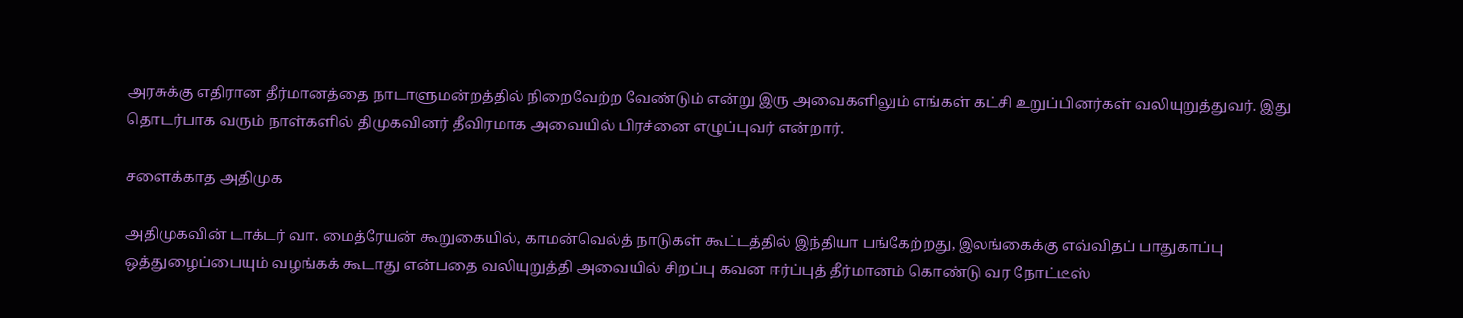அரசுக்கு எதிரான தீர்மானத்தை நாடாளுமன்றத்தில் நிறைவேற்ற வேண்டும் என்று இரு அவைகளிலும் எங்கள் கட்சி உறுப்பினர்கள் வலியுறுத்துவர். இது தொடர்பாக வரும் நாள்களில் திமுகவினர் தீவிரமாக அவையில் பிரச்னை எழுப்புவர் என்றார்.

சளைக்காத அதிமுக

அதிமுகவின் டாக்டர் வா. மைத்ரேயன் கூறுகையில், காமன்வெல்த் நாடுகள் கூட்டத்தில் இந்தியா பங்கேற்றது, இலங்கைக்கு எவ்விதப் பாதுகாப்பு ஒத்துழைப்பையும் வழங்கக் கூடாது என்பதை வலியுறுத்தி அவையில் சிறப்பு கவன ஈர்ப்புத் தீர்மானம் கொண்டு வர நோட்டீஸ்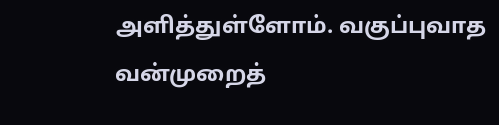அளித்துள்ளோம். வகுப்புவாத வன்முறைத்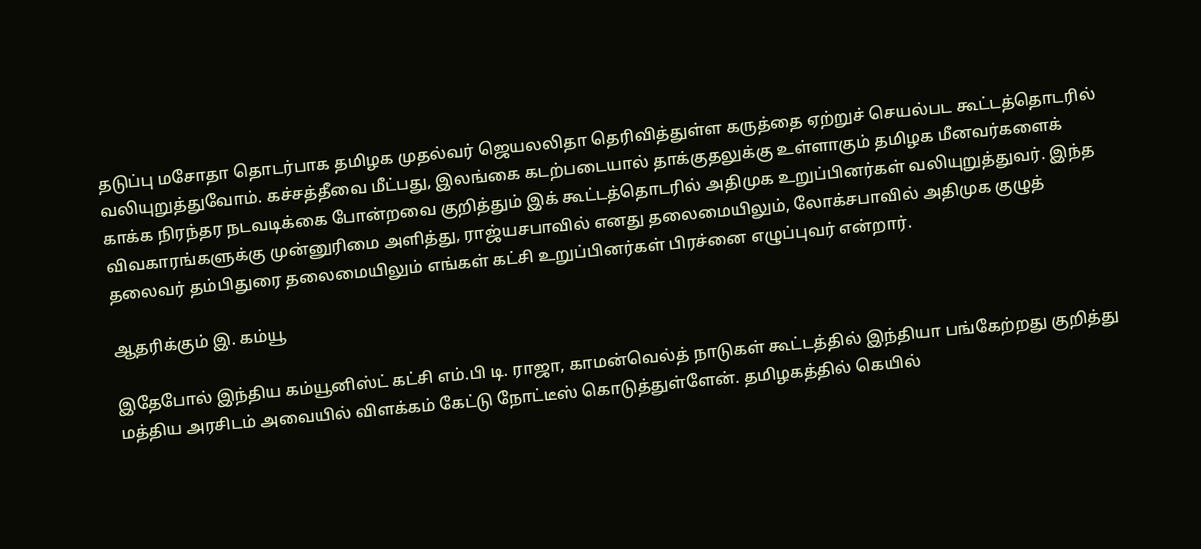தடுப்பு மசோதா தொடர்பாக தமிழக முதல்வர் ஜெயலலிதா தெரிவித்துள்ள கருத்தை ஏற்றுச் செயல்பட கூட்டத்தொடரில் வலியுறுத்துவோம். கச்சத்தீவை மீட்பது, இலங்கை கடற்படையால் தாக்குதலுக்கு உள்ளாகும் தமிழக மீனவர்களைக் காக்க நிரந்தர நடவடிக்கை போன்றவை குறித்தும் இக் கூட்டத்தொடரில் அதிமுக உறுப்பினர்கள் வலியுறுத்துவர். இந்த விவகாரங்களுக்கு முன்னுரிமை அளித்து, ராஜ்யசபாவில் எனது தலைமையிலும், லோக்சபாவில் அதிமுக குழுத் தலைவர் தம்பிதுரை தலைமையிலும் எங்கள் கட்சி உறுப்பினர்கள் பிரச்னை எழுப்புவர் என்றார்.

ஆதரிக்கும் இ. கம்யூ

இதேபோல் இந்திய கம்யூனிஸ்ட் கட்சி எம்.பி டி. ராஜா, காமன்வெல்த் நாடுகள் கூட்டத்தில் இந்தியா பங்கேற்றது குறித்து மத்திய அரசிடம் அவையில் விளக்கம் கேட்டு நோட்டீஸ் கொடுத்துள்ளேன். தமிழகத்தில் கெயில்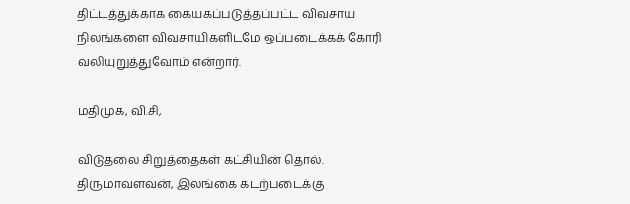திட்டத்துக்காக கையகப்படுத்தப்பட்ட விவசாய நிலங்களை விவசாயிகளிடமே ஒப்படைக்கக் கோரி வலியுறுத்துவோம் என்றார்.

மதிமுக, வி.சி,

விடுதலை சிறுத்தைகள் கட்சியின் தொல். திருமாவளவன், இலங்கை கடற்படைக்கு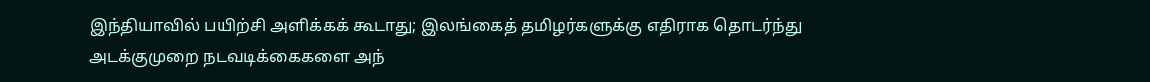இந்தியாவில் பயிற்சி அளிக்கக் கூடாது; இலங்கைத் தமிழர்களுக்கு எதிராக தொடர்ந்து அடக்குமுறை நடவடிக்கைகளை அந்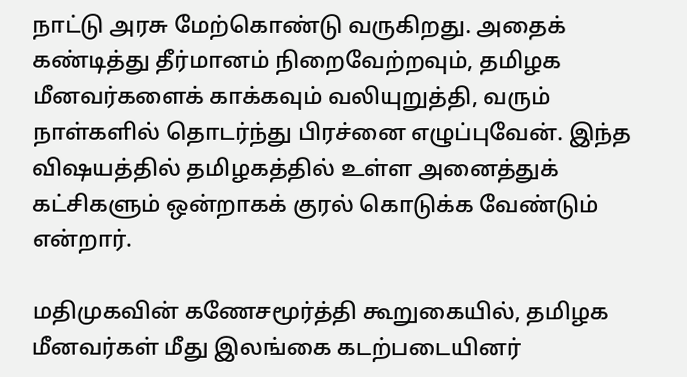நாட்டு அரசு மேற்கொண்டு வருகிறது. அதைக் கண்டித்து தீர்மானம் நிறைவேற்றவும், தமிழக மீனவர்களைக் காக்கவும் வலியுறுத்தி, வரும் நாள்களில் தொடர்ந்து பிரச்னை எழுப்புவேன். இந்த விஷயத்தில் தமிழகத்தில் உள்ள அனைத்துக் கட்சிகளும் ஒன்றாகக் குரல் கொடுக்க வேண்டும் என்றார்.

மதிமுகவின் கணேசமூர்த்தி கூறுகையில், தமிழக மீனவர்கள் மீது இலங்கை கடற்படையினர்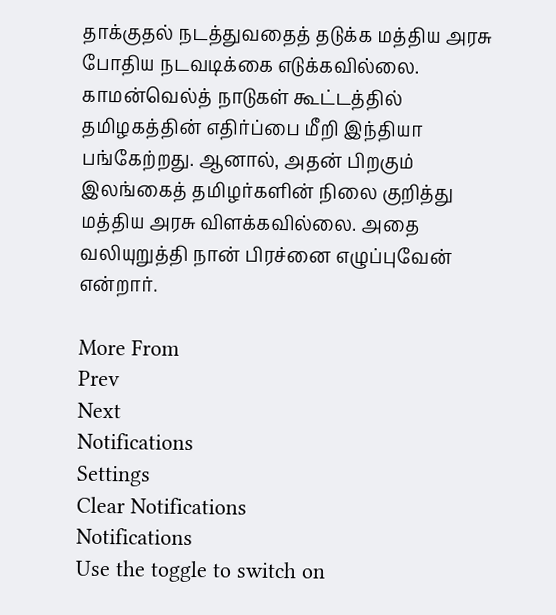தாக்குதல் நடத்துவதைத் தடுக்க மத்திய அரசு போதிய நடவடிக்கை எடுக்கவில்லை. காமன்வெல்த் நாடுகள் கூட்டத்தில் தமிழகத்தின் எதிர்ப்பை மீறி இந்தியா பங்கேற்றது. ஆனால், அதன் பிறகும் இலங்கைத் தமிழர்களின் நிலை குறித்து மத்திய அரசு விளக்கவில்லை. அதை வலியுறுத்தி நான் பிரச்னை எழுப்புவேன் என்றார்.

More From
Prev
Next
Notifications
Settings
Clear Notifications
Notifications
Use the toggle to switch on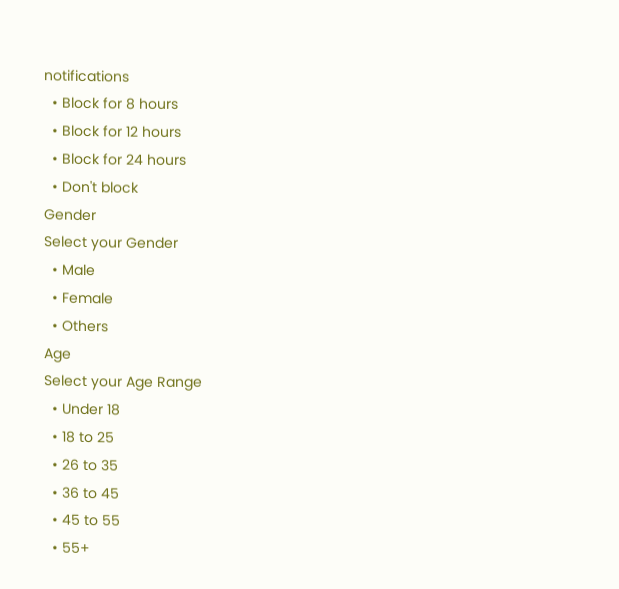notifications
  • Block for 8 hours
  • Block for 12 hours
  • Block for 24 hours
  • Don't block
Gender
Select your Gender
  • Male
  • Female
  • Others
Age
Select your Age Range
  • Under 18
  • 18 to 25
  • 26 to 35
  • 36 to 45
  • 45 to 55
  • 55+